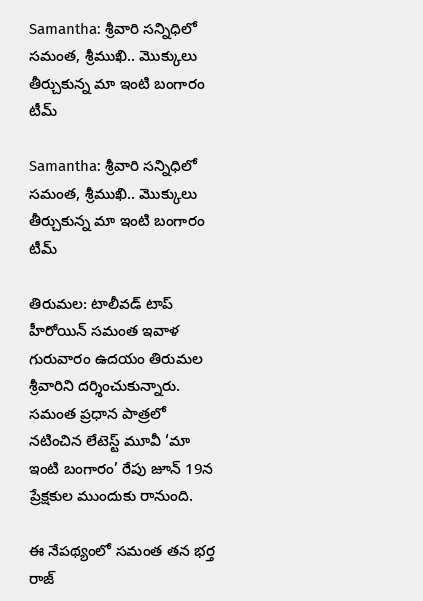Samantha: శ్రీవారి సన్నిధిలో సమంత, శ్రీముఖి.. మొక్కులు తీర్చుకున్న మా ఇంటి బంగారం టీమ్

Samantha: శ్రీవారి సన్నిధిలో  సమంత, శ్రీముఖి.. మొక్కులు తీర్చుకున్న మా ఇంటి బంగారం టీమ్

తిరుమల: టాలీవడ్ టాప్ హీరోయిన్ సమంత ఇవాళ గురువారం ఉదయం తిరుమల శ్రీవారిని దర్శించుకున్నారు. సమంత ప్రధాన పాత్రలో నటించిన లేటెస్ట్ మూవీ ‘మా ఇంటి బంగారం’ రేపు జూన్ 19న ప్రేక్షకుల ముందుకు రానుంది.

ఈ నేపథ్యంలో సమంత తన భర్త రాజ్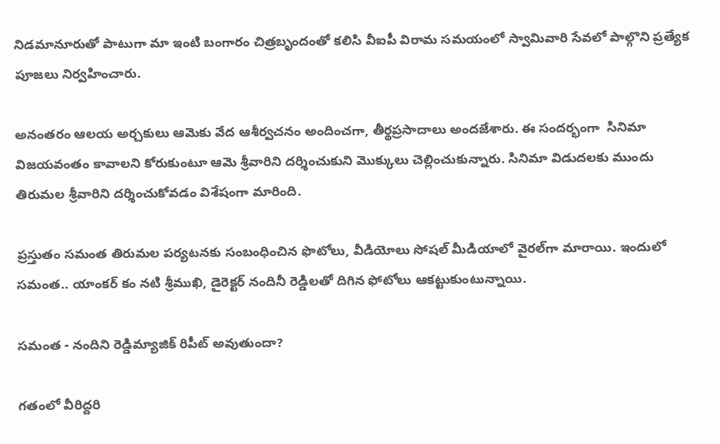నిడమానూరుతో పాటుగా మా ఇంటి బంగారం చిత్రబృందంతో కలిసి వీఐపీ విరామ సమయంలో స్వామివారి సేవలో పాల్గొని ప్రత్యేక పూజలు నిర్వహించారు.

అనంతరం ఆలయ అర్చకులు ఆమెకు వేద ఆశీర్వచనం అందించగా, తీర్థప్రసాదాలు అందజేశారు. ఈ సందర్భంగా  సినిమా విజయవంతం కావాలని కోరుకుంటూ ఆమె శ్రీవారిని దర్శించుకుని మొక్కులు చెల్లించుకున్నారు. సినిమా విడుదలకు ముందు తిరుమల శ్రీవారిని దర్శించుకోవడం విశేషంగా మారింది.

ప్రస్తుతం సమంత తిరుమల పర్యటనకు సంబంధించిన ఫొటోలు, వీడియోలు సోషల్ మీడియాలో వైరల్‌గా మారాయి. ఇందులో సమంత.. యాంకర్ కం నటి శ్రీముఖి, డైరెక్టర్ నందినీ రెడ్డిలతో దిగిన ఫోటోలు ఆకట్టుకుంటున్నాయి.

సమంత - నందిని రెడ్డిమ్యాజిక్ రిపీట్ అవుతుందా?

గతంలో వీరిద్దరి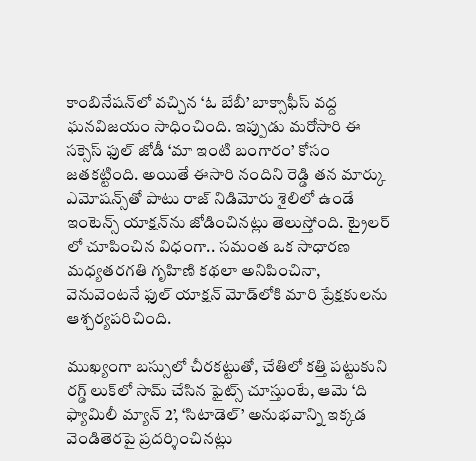కాంబినేషన్‌లో వచ్చిన ‘ఓ బేబీ’ బాక్సాఫీస్ వద్ద ఘనవిజయం సాధించింది. ఇప్పుడు మరోసారి ఈ సక్సెస్ ఫుల్ జోడీ ‘మా ఇంటి బంగారం’ కోసం జతకట్టింది. అయితే ఈసారి నందిని రెడ్డి తన మార్కు ఎమోషన్స్‌తో పాటు రాజ్ నిడిమోరు శైలిలో ఉండే ఇంటెన్స్ యాక్షన్‌ను జోడించినట్లు తెలుస్తోంది. ట్రైలర్ లో చూపించిన విధంగా.. సమంత ఒక సాధారణ మధ్యతరగతి గృహిణి కథలా అనిపించినా, వెనువెంటనే ఫుల్ యాక్షన్ మోడ్‌లోకి మారి ప్రేక్షకులను ఆశ్చర్యపరిచింది.

ముఖ్యంగా బస్సులో చీరకట్టుతో, చేతిలో కత్తి పట్టుకుని రగ్డ్ లుక్‌లో సామ్ చేసిన ఫైట్స్ చూస్తుంటే, ఆమె ‘ది ఫ్యామిలీ మ్యాన్ 2’, ‘సిటాడెల్’ అనుభవాన్ని ఇక్కడ వెండితెరపై ప్రదర్శించినట్లు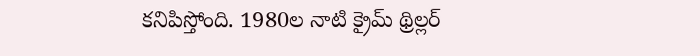కనిపిస్తోంది. 1980ల నాటి క్రైమ్ థ్రిల్లర్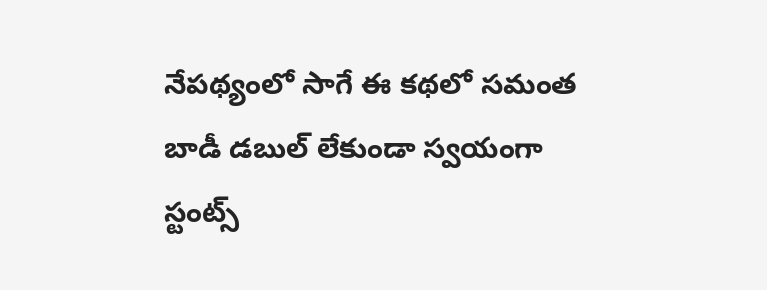నేపథ్యంలో సాగే ఈ కథలో సమంత బాడీ డబుల్ లేకుండా స్వయంగా స్టంట్స్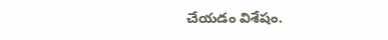చేయడం విశేషం.